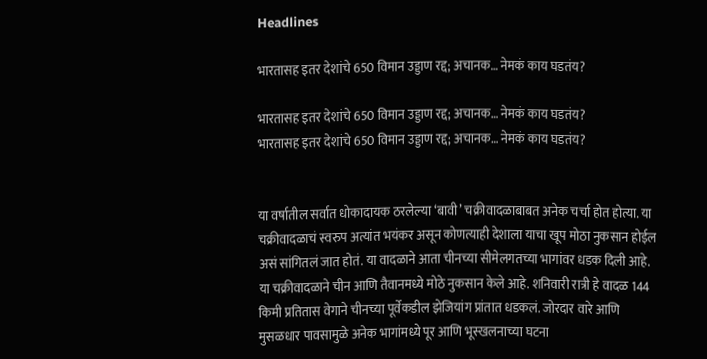Headlines

भारतासह इतर देशांचे 650 विमान उड्डाण रद्द; अचानक… नेमकं काय घडतंय?

भारतासह इतर देशांचे 650 विमान उड्डाण रद्द; अचानक… नेमकं काय घडतंय?
भारतासह इतर देशांचे 650 विमान उड्डाण रद्द; अचानक… नेमकं काय घडतंय?


या वर्षातील सर्वात धोकादायक ठरलेल्या ‘बावी’ चक्रीवादळाबाबत अनेक चर्चा होत होत्या. या चक्रीवादळाचं स्वरुप अत्यांत भयंकर असून कोणत्याही देशाला याचा खूप मोठा नुकसान होईल असं सांगितलं जात होतं. या वादळाने आता चीनच्या सीमेलगतच्या भागांवर धडक दिली आहे. या चक्रीवादळाने चीन आणि तैवानमध्ये मोठे नुकसान केले आहे. शनिवारी रात्री हे वादळ 144 किमी प्रतितास वेगाने चीनच्या पूर्वेकडील झेजियांग प्रांतात धडकलं. जोरदार वारे आणि मुसळधार पावसामुळे अनेक भागांमध्ये पूर आणि भूस्खलनाच्या घटना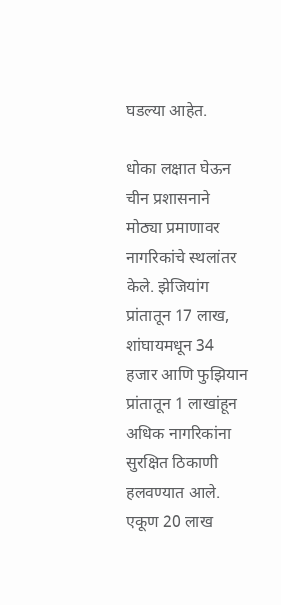घडल्या आहेत.

धोका लक्षात घेऊन चीन प्रशासनाने मोठ्या प्रमाणावर नागरिकांचे स्थलांतर केले. झेजियांग प्रांतातून 17 लाख, शांघायमधून 34 हजार आणि फुझियान प्रांतातून 1 लाखांहून अधिक नागरिकांना सुरक्षित ठिकाणी हलवण्यात आले. एकूण 20 लाख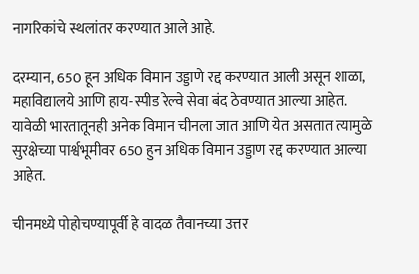नागरिकांचे स्थलांतर करण्यात आले आहे.

दरम्यान, 650 हून अधिक विमान उड्डाणे रद्द करण्यात आली असून शाळा, महाविद्यालये आणि हाय-स्पीड रेल्वे सेवा बंद ठेवण्यात आल्या आहेत. यावेळी भारतातूनही अनेक विमान चीनला जात आणि येत असतात त्यामुळे सुरक्षेच्या पार्श्वभूमीवर 650 हुन अधिक विमान उड्डाण रद्द करण्यात आल्या आहेत.

चीनमध्ये पोहोचण्यापूर्वी हे वादळ तैवानच्या उत्तर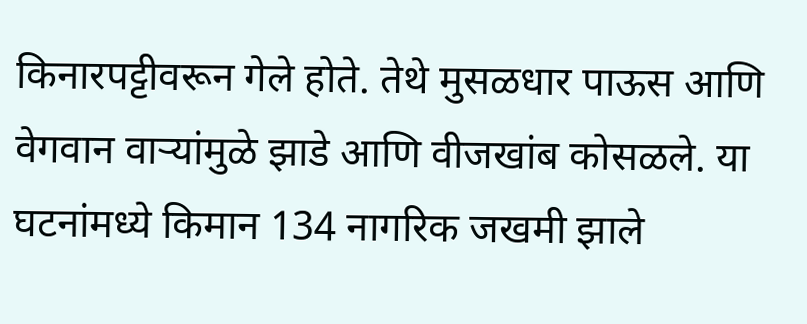किनारपट्टीवरून गेले होते. तेथे मुसळधार पाऊस आणि वेगवान वाऱ्यांमुळे झाडे आणि वीजखांब कोसळले. या घटनांमध्ये किमान 134 नागरिक जखमी झाले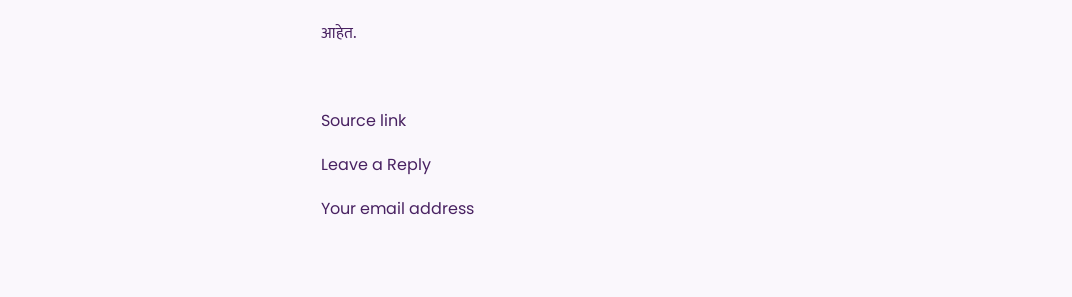आहेत.



Source link

Leave a Reply

Your email address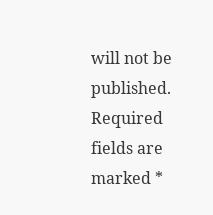will not be published. Required fields are marked *